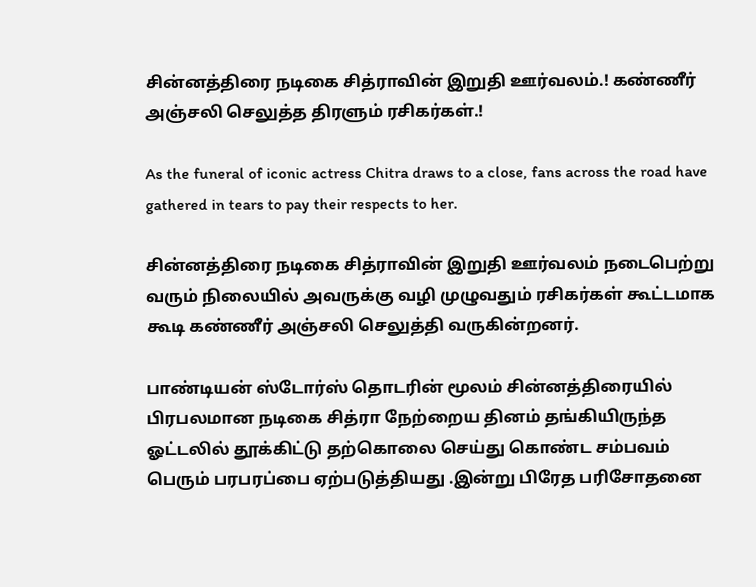சின்னத்திரை நடிகை சித்ராவின் இறுதி ஊர்வலம்.! கண்ணீர் அஞ்சலி செலுத்த திரளும் ரசிகர்கள்.!

As the funeral of iconic actress Chitra draws to a close, fans across the road have gathered in tears to pay their respects to her.

சின்னத்திரை நடிகை சித்ராவின் இறுதி ஊர்வலம் நடைபெற்று வரும் நிலையில் அவருக்கு வழி முழுவதும் ரசிகர்கள் கூட்டமாக கூடி கண்ணீர் அஞ்சலி செலுத்தி வருகின்றனர்.

பாண்டியன் ஸ்டோர்ஸ் தொடரின் மூலம் சின்னத்திரையில் பிரபலமான நடிகை சித்ரா நேற்றைய தினம் தங்கியிருந்த ஓட்டலில் தூக்கிட்டு தற்கொலை செய்து கொண்ட சம்பவம் பெரும் பரபரப்பை ஏற்படுத்தியது .இன்று பிரேத பரிசோதனை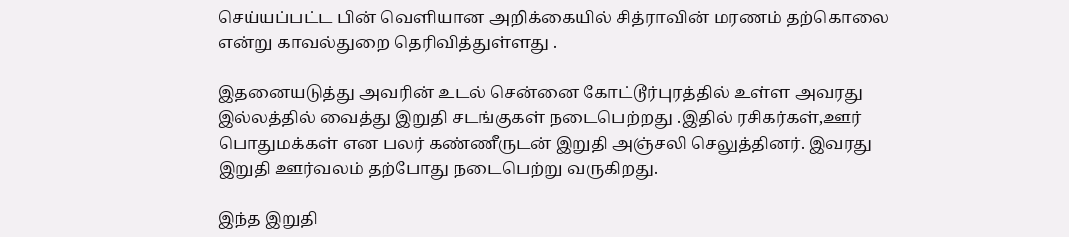செய்யப்பட்ட பின் வெளியான அறிக்கையில் சித்ராவின் மரணம் தற்கொலை என்று காவல்துறை தெரிவித்துள்ளது .

இதனையடுத்து அவரின் உடல் சென்னை கோட்டூர்புரத்தில் உள்ள அவரது இல்லத்தில் வைத்து இறுதி சடங்குகள் நடைபெற்றது .இதில் ரசிகர்கள்,ஊர் பொதுமக்கள் என பலர் கண்ணீருடன் இறுதி அஞ்சலி செலுத்தினர். இவரது இறுதி ஊர்வலம் தற்போது நடைபெற்று வருகிறது.

இந்த இறுதி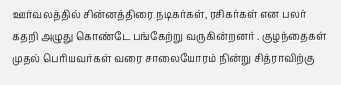ஊர்வலத்தில் சின்னத்திரை நடிகர்கள், ரசிகர்கள் என பலர் கதறி அழுது கொண்டே பங்கேற்று வருகின்றனர் . குழந்தைகள் முதல் பெரியவர்கள் வரை சாலையோரம் நின்று சித்ராவிற்கு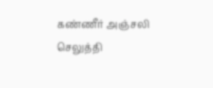கண்ணீர் அஞ்சலி செலுத்தி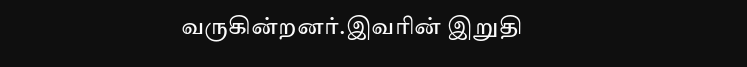வருகின்றனர்.இவரின் இறுதி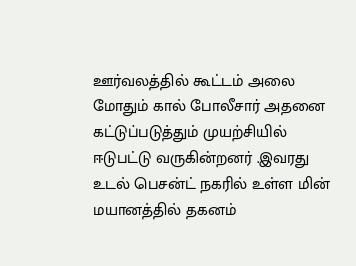ஊர்வலத்தில் கூட்டம் அலை மோதும் கால் போலீசார் அதனை கட்டுப்படுத்தும் முயற்சியில் ஈடுபட்டு வருகின்றனர் .இவரது உடல் பெசன்ட் நகரில் உள்ள மின் மயானத்தில் தகனம்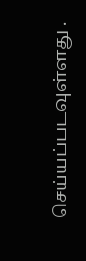செய்யப்படவுள்ளது .